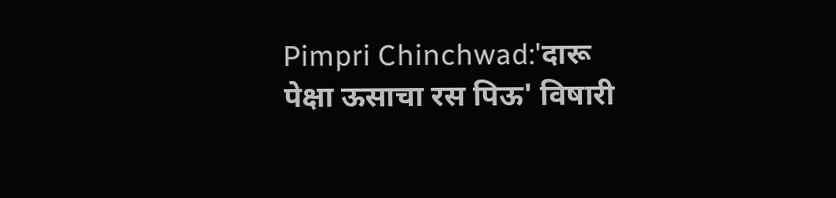Pimpri Chinchwad:'दारू पेक्षा ऊसाचा रस पिऊ' विषारी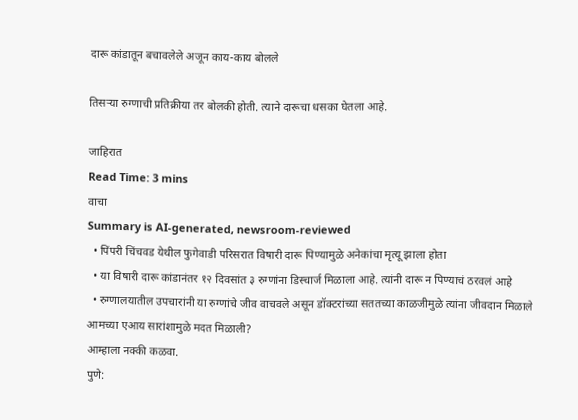दारू कांडातून बचावलेले अजून काय-काय बोलले

तिसऱ्या रुग्णाची प्रतिक्रीया तर बोलकी होती. त्याने दारूचा धसका घेतला आहे.

जाहिरात
Read Time: 3 mins
वाचा
Summary is AI-generated, newsroom-reviewed
  • पिंपरी चिंचवड येथील फुगेवाडी परिसरात विषारी दारू पिण्यामुळे अनेकांचा मृत्यू झाला होता
  • या विषारी दारू कांडानंतर १२ दिवसांत ३ रुग्णांना डिस्चार्ज मिळाला आहे. त्यांनी दारू न पिण्याचं ठरवलं आहे
  • रुग्णालयातील उपचारांनी या रुग्णांचे जीव वाचवले असून डॉक्टरांच्या सततच्या काळजीमुळे त्यांना जीवदान मिळाले
आमच्या एआय सारांशामुळे मदत मिळाली?
आम्हाला नक्की कळवा.
पुणे: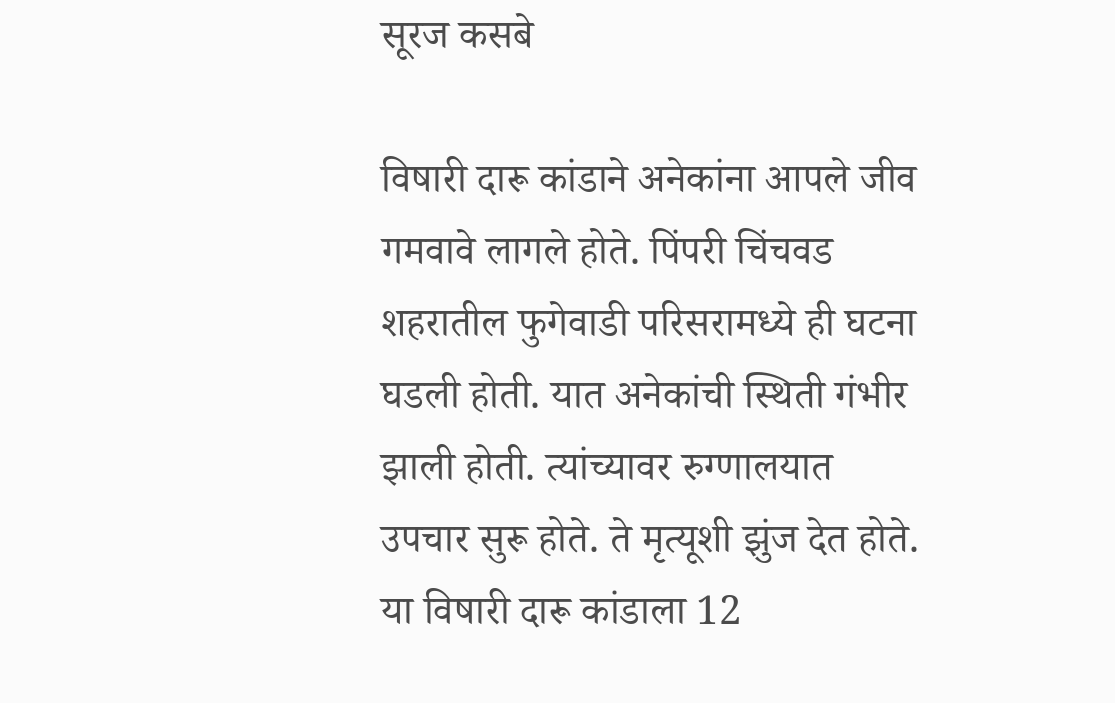सूरज कसबे

विषारी दारू कांडाने अनेकांना आपले जीव गमवावे लागले होते. पिंपरी चिंचवड शहरातील फुगेवाडी परिसरामध्ये ही घटना घडली होती. यात अनेकांची स्थिती गंभीर झाली होती. त्यांच्यावर रुग्णालयात उपचार सुरू होते. ते मृत्यूशी झुंज देत होते. या विषारी दारू कांडाला 12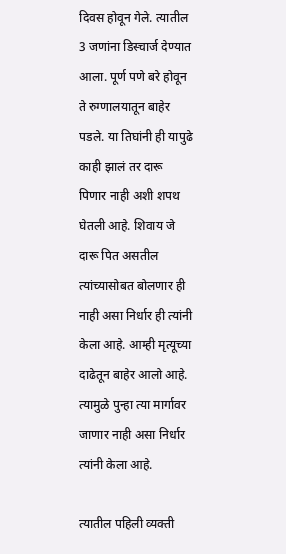दिवस होवून गेले. त्यातील 3 जणांना डिस्चार्ज देण्यात आला. पूर्ण पणे बरे होवून ते रुग्णालयातून बाहेर पडले. या तिघांनी ही यापुढे काही झालं तर दारू पिणार नाही अशी शपथ घेतली आहे. शिवाय जे दारू पित असतील त्यांच्यासोबत बोलणार ही नाही असा निर्धार ही त्यांनी केला आहे. आम्ही मृत्यूच्या दाढेतून बाहेर आलो आहे. त्यामुळे पुन्हा त्या मार्गावर जाणार नाही असा निर्धार त्यांनी केला आहे.

त्यातील पहिली व्यक्ती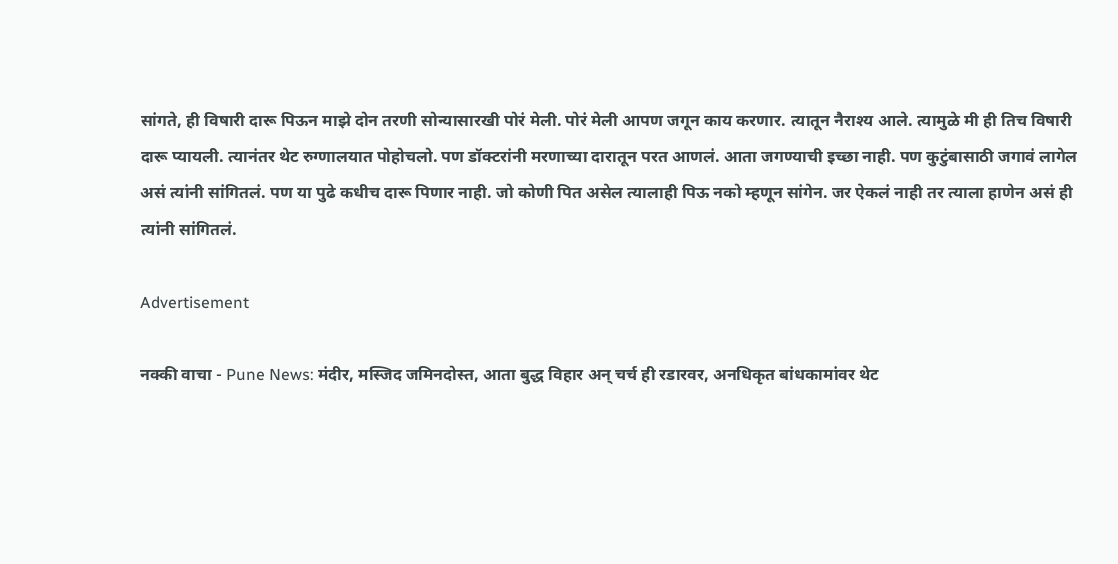सांगते, ही विषारी दारू पिऊन माझे दोन तरणी सोन्यासारखी पोरं मेली. पोरं मेली आपण जगून काय करणार. त्यातून नैराश्य आले. त्यामुळे मी ही तिच विषारी दारू प्यायली. त्यानंतर थेट रुग्णालयात पोहोचलो. पण डॉक्टरांनी मरणाच्या दारातून परत आणलं. आता जगण्याची इच्छा नाही. पण कुटुंबासाठी जगावं लागेल असं त्यांनी सांगितलं. पण या पुढे कधीच दारू पिणार नाही. जो कोणी पित असेल त्यालाही पिऊ नको म्हणून सांगेन. जर ऐकलं नाही तर त्याला हाणेन असं ही त्यांनी सांगितलं.

Advertisement

नक्की वाचा - Pune News: मंदीर, मस्जिद जमिनदोस्त, आता बुद्ध विहार अन् चर्च ही रडारवर, अनधिकृत बांधकामांवर थेट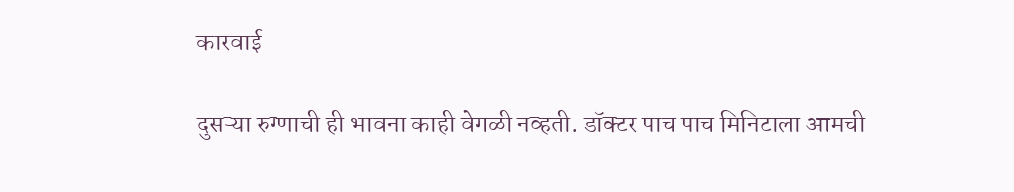कारवाई

दुसऱ्या रुग्णाची ही भावना काही वेगळी नव्हती. डॉक्टर पाच पाच मिनिटाला आमची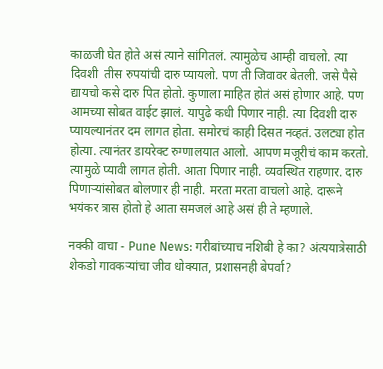काळजी घेत होते असं त्याने सांगितलं. त्यामुळेच आम्ही वाचलो. त्या दिवशी  तीस रुपयांची दारु प्यायलो. पण ती जिवावर बेतली. जसे पैसे द्यायचो कसे दारु पित होतो. कुणाला माहित होतं असं होणार आहे. पण आमच्या सोबत वाईट झालं. यापुढे कधी पिणार नाही. त्या दिवशी दारु प्यायल्यानंतर दम लागत होता. समोरचं काही दिसत नव्हतं. उलट्या होत होत्या. त्यानंतर डायरेक्ट रुग्णालयात आलो. आपण मजूरीचं काम करतो. त्यामुळे प्यावी लागत होती. आता पिणार नाही. व्यवस्थित राहणार. दारु पिणाऱ्यांसोबत बोलणार ही नाही. मरता मरता वाचलो आहे. दारूने भयंकर त्रास होतो हे आता समजलं आहे असं ही ते म्हणाले.

नक्की वाचा - Pune News: गरीबांच्याच नशिबी हे का? अंत्ययात्रेसाठी शेकडो गावकऱ्यांचा जीव धोक्यात, प्रशासनही बेपर्वा?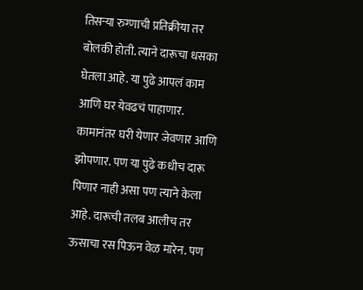तिसऱ्या रुग्णाची प्रतिक्रीया तर बोलकी होती. त्याने दारूचा धसका घेतला आहे. या पुढे आपलं काम आणि घर येवढचं पाहाणार. कामानंतर घरी येणार जेवणार आणि झोपणार. पण या पुढे कधीच दारू पिणार नाही असा पण त्याने केला आहे. दारूची तलब आलीच तर  ऊसाचा रस पिऊन वेळ मारेन. पण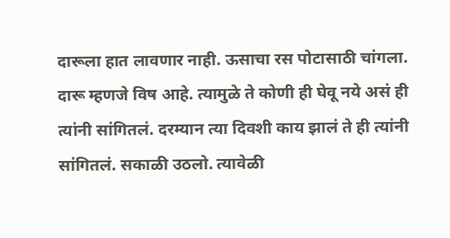दारूला हात लावणार नाही. ऊसाचा रस पोटासाठी चांगला. दारू म्हणजे विष आहे. त्यामुळे ते कोणी ही घेवू नये असं ही त्यांनी सांगितलं. दरम्यान त्या दिवशी काय झालं ते ही त्यांनी सांगितलं. सकाळी उठलो. त्यावेळी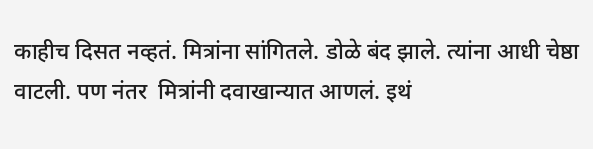काहीच दिसत नव्हतं. मित्रांना सांगितले. डोळे बंद झाले. त्यांना आधी चेष्ठा वाटली. पण नंतर  मित्रांनी दवाखान्यात आणलं. इथं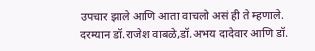उपचार झाले आणि आता वाचलो असं ही ते म्हणाले. दरम्यान डॉ.राजेश वाबळे,डॉ.अभय दादेवार आणि डॉ.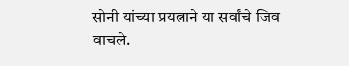सोनी यांच्या प्रयत्नाने या सर्वांचे जिव वाचले.